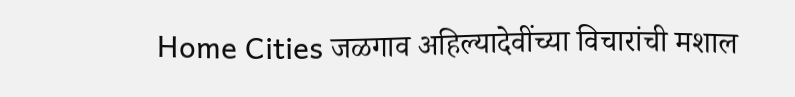Home Cities जळगाव अहिल्यादेवींच्या विचारांची मशाल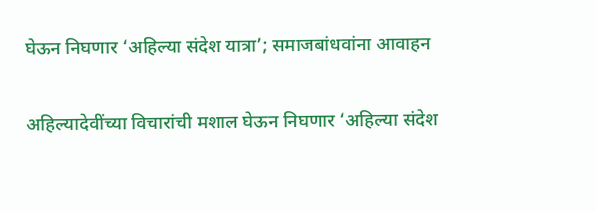घेऊन निघणार ‘अहिल्या संदेश यात्रा’; समाजबांधवांना आवाहन

अहिल्यादेवींच्या विचारांची मशाल घेऊन निघणार ‘अहिल्या संदेश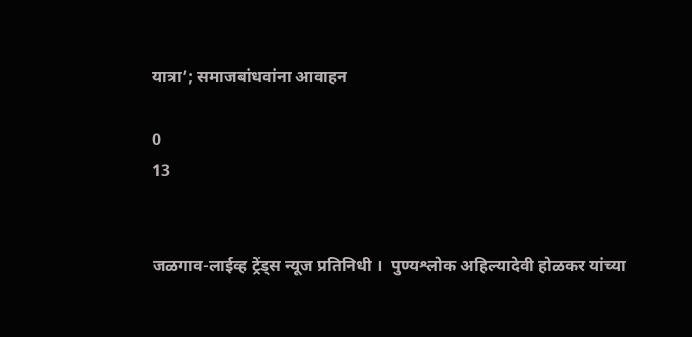यात्रा’; समाजबांधवांना आवाहन

0
13


जळगाव-लाईव्ह ट्रेंड्स न्यूज प्रतिनिधी ।  पुण्यश्लोक अहिल्यादेवी होळकर यांच्या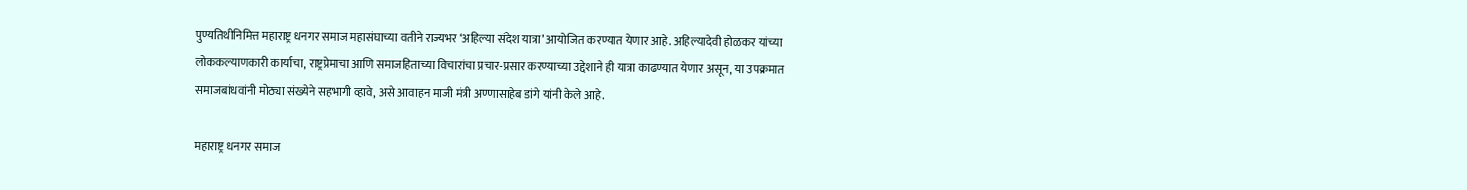पुण्यतिथीनिमित्त महाराष्ट्र धनगर समाज महासंघाच्या वतीने राज्यभर ‘अहिल्या संदेश यात्रा’ आयोजित करण्यात येणार आहे. अहिल्यादेवी होळकर यांच्या लोककल्याणकारी कार्याचा, राष्ट्रप्रेमाचा आणि समाजहिताच्या विचारांचा प्रचार-प्रसार करण्याच्या उद्देशाने ही यात्रा काढण्यात येणार असून, या उपक्रमात समाजबांधवांनी मोठ्या संख्येने सहभागी व्हावे, असे आवाहन माजी मंत्री अण्णासाहेब डांगे यांनी केले आहे.

महाराष्ट्र धनगर समाज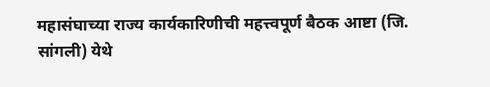महासंघाच्या राज्य कार्यकारिणीची महत्त्वपूर्ण बैठक आष्टा (जि. सांगली) येथे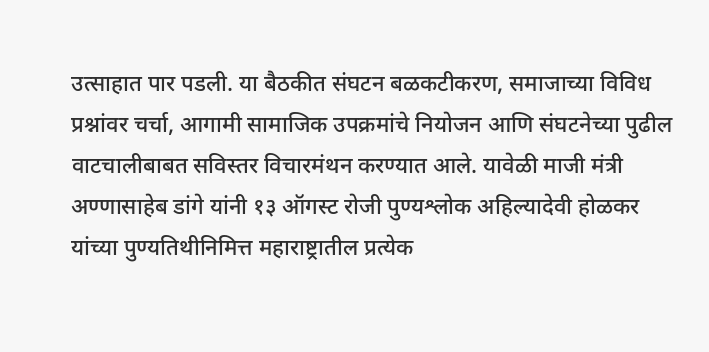उत्साहात पार पडली. या बैठकीत संघटन बळकटीकरण, समाजाच्या विविध प्रश्नांवर चर्चा, आगामी सामाजिक उपक्रमांचे नियोजन आणि संघटनेच्या पुढील वाटचालीबाबत सविस्तर विचारमंथन करण्यात आले. यावेळी माजी मंत्री अण्णासाहेब डांगे यांनी १३ ऑगस्ट रोजी पुण्यश्लोक अहिल्यादेवी होळकर यांच्या पुण्यतिथीनिमित्त महाराष्ट्रातील प्रत्येक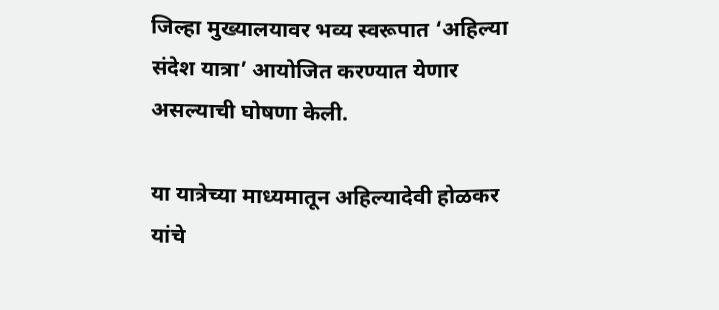जिल्हा मुख्यालयावर भव्य स्वरूपात ‘अहिल्या संदेश यात्रा’ आयोजित करण्यात येणार असल्याची घोषणा केली.

या यात्रेच्या माध्यमातून अहिल्यादेवी होळकर यांचे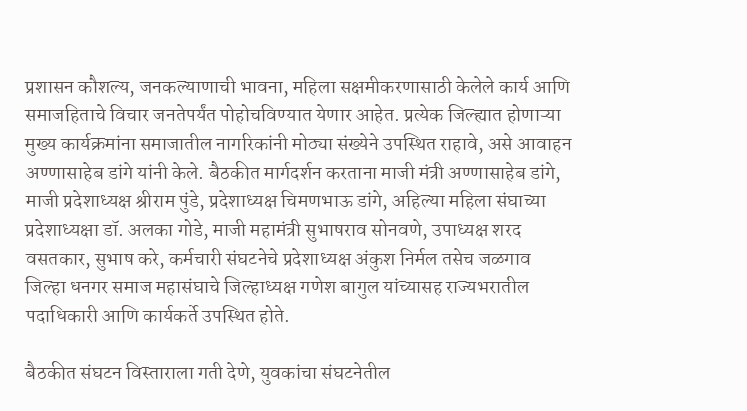प्रशासन कौशल्य, जनकल्याणाची भावना, महिला सक्षमीकरणासाठी केलेले कार्य आणि समाजहिताचे विचार जनतेपर्यंत पोहोचविण्यात येणार आहेत. प्रत्येक जिल्ह्यात होणाऱ्या मुख्य कार्यक्रमांना समाजातील नागरिकांनी मोठ्या संख्येने उपस्थित राहावे, असे आवाहन अण्णासाहेब डांगे यांनी केले. बैठकीत मार्गदर्शन करताना माजी मंत्री अण्णासाहेब डांगे, माजी प्रदेशाध्यक्ष श्रीराम पुंडे, प्रदेशाध्यक्ष चिमणभाऊ डांगे, अहिल्या महिला संघाच्या प्रदेशाध्यक्षा डॉ. अलका गोडे, माजी महामंत्री सुभाषराव सोनवणे, उपाध्यक्ष शरद वसतकार, सुभाष करे, कर्मचारी संघटनेचे प्रदेशाध्यक्ष अंकुश निर्मल तसेच जळगाव जिल्हा धनगर समाज महासंघाचे जिल्हाध्यक्ष गणेश बागुल यांच्यासह राज्यभरातील पदाधिकारी आणि कार्यकर्ते उपस्थित होते.

बैठकीत संघटन विस्ताराला गती देणे, युवकांचा संघटनेतील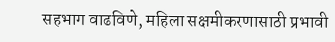सहभाग वाढविणे, महिला सक्षमीकरणासाठी प्रभावी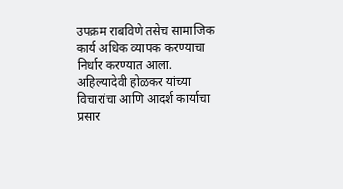उपक्रम राबविणे तसेच सामाजिक कार्य अधिक व्यापक करण्याचा निर्धार करण्यात आला. अहिल्यादेवी होळकर यांच्या विचारांचा आणि आदर्श कार्याचा प्रसार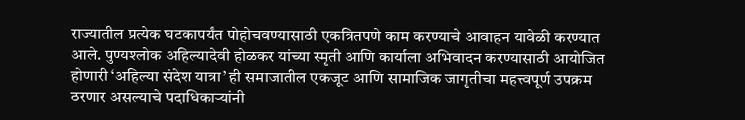राज्यातील प्रत्येक घटकापर्यंत पोहोचवण्यासाठी एकत्रितपणे काम करण्याचे आवाहन यावेळी करण्यात आले. पुण्यश्लोक अहिल्यादेवी होळकर यांच्या स्मृती आणि कार्याला अभिवादन करण्यासाठी आयोजित होणारी ‘अहिल्या संदेश यात्रा’ ही समाजातील एकजूट आणि सामाजिक जागृतीचा महत्त्वपूर्ण उपक्रम ठरणार असल्याचे पदाधिकाऱ्यांनी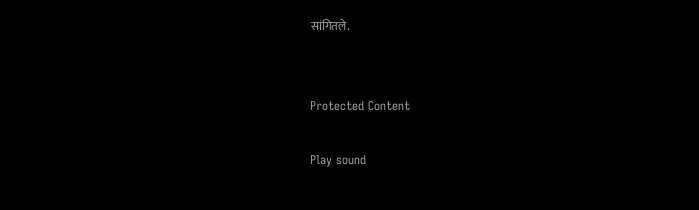सांगितले.


Protected Content

Play sound